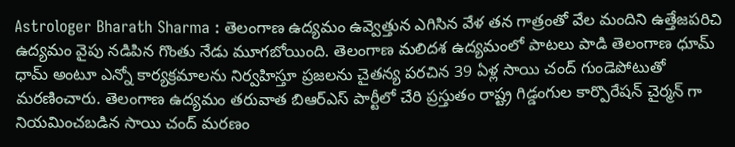Astrologer Bharath Sharma : తెలంగాణ ఉద్యమం ఉవ్వెత్తున ఎగిసిన వేళ తన గాత్రంతో వేల మందిని ఉత్తేజపరిచి ఉద్యమం వైపు నడిపిన గొంతు నేడు మూగబోయింది. తెలంగాణ మలిదశ ఉద్యమంలో పాటలు పాడి తెలంగాణ ధూమ్ ధామ్ అంటూ ఎన్నో కార్యక్రమాలను నిర్వహిస్తూ ప్రజలను చైతన్య పరచిన 39 ఏళ్ల సాయి చంద్ గుండెపోటుతో మరణించారు. తెలంగాణ ఉద్యమం తరువాత బిఆర్ఎస్ పార్టీలో చేరి ప్రస్తుతం రాష్ట్ర గిడ్డంగుల కార్పొరేషన్ చైర్మన్ గా నియమించబడిన సాయి చంద్ మరణం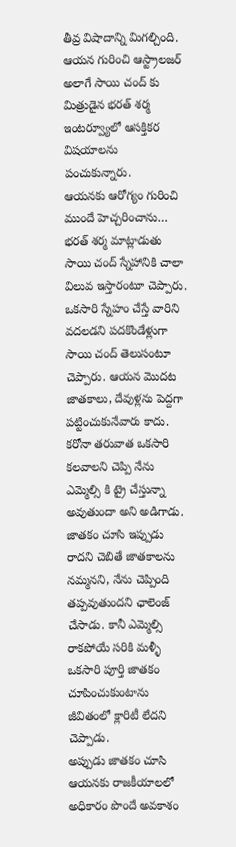తీవ్ర విషాదాన్ని మిగల్చింది. ఆయన గురించి ఆస్ట్రాలజర్ అలాగే సాయి చంద్ కు మిత్రుడైన భరత్ శర్మ ఇంటర్వ్యూలో ఆసక్తికర విషయాలను పంచుకున్నారు.
ఆయనకు ఆరోగ్యం గురించి ముందే హెచ్చరించాను…
భరత్ శర్మ మాట్లాడుతు సాయి చంద్ స్నేహానికి చాలా విలువ ఇస్తారంటూ చెప్పారు. ఒకసారి స్నేహం చేస్తే వారిని వదలడని పదకొండేళ్లుగా సాయి చంద్ తెలుసంటూ చెప్పారు. ఆయన మొదట జాతకాలు, దేవుళ్లను పెద్దగా పట్టించుకునేవారు కాదు. కరోనా తరువాత ఒకసారి కలవాలని చెప్పి నేను ఎమ్మెల్సి కి ట్రై చేస్తున్నా అవుతుందా అని అడిగాడు. జాతకం చూసి ఇప్పుడు రాదని చెబితే జాతకాలను నమ్మనని, నేను చెప్పింది తప్పవుతుందని ఛాలెంజ్ చేసాడు. కానీ ఎమ్మెల్సి రాకపోయే సరికి మళ్ళీ ఒకసారి పూర్తి జాతకం చూపించుకుంటాను జీవితంలో క్లారిటీ లేదని చెప్పాడు.
అప్పుడు జాతకం చూసి ఆయనకు రాజకీయాలలో అధికారం పొందే అవకాశం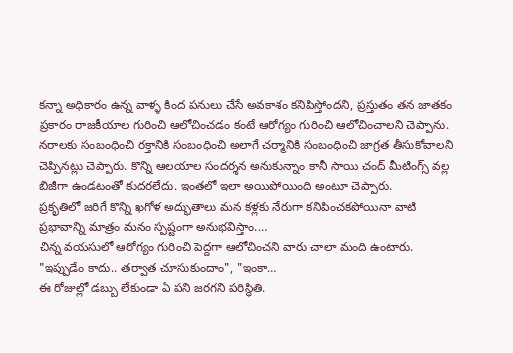కన్నా అధికారం ఉన్న వాళ్ళ కింద పనులు చేసే అవకాశం కనిపిస్తోందని, ప్రస్తుతం తన జాతకం ప్రకారం రాజకీయాల గురించి ఆలోచించడం కంటే ఆరోగ్యం గురించి ఆలోచించాలని చెప్పాను. నరాలకు సంబంధించి రక్తానికి సంబంధించి అలాగే చర్మానికి సంబంధించి జాగ్రత తీసుకోవాలని చెప్పినట్లు చెప్పారు. కొన్ని ఆలయాల సందర్శన అనుకున్నాం కానీ సాయి చంద్ మీటింగ్స్ వల్ల బిజీగా ఉండటంతో కుదరలేదు. ఇంతలో ఇలా అయిపోయింది అంటూ చెప్పారు.
ప్రకృతిలో జరిగే కొన్ని ఖగోళ అద్భుతాలు మన కళ్లకు నేరుగా కనిపించకపోయినా వాటి ప్రభావాన్ని మాత్రం మనం స్పష్టంగా అనుభవిస్తాం.…
చిన్న వయసులో ఆరోగ్యం గురించి పెద్దగా ఆలోచించని వారు చాలా మంది ఉంటారు. "ఇప్పుడేం కాదు.. తర్వాత చూసుకుందాం", "ఇంకా…
ఈ రోజుల్లో డబ్బు లేకుండా ఏ పని జరగని పరిస్థితి.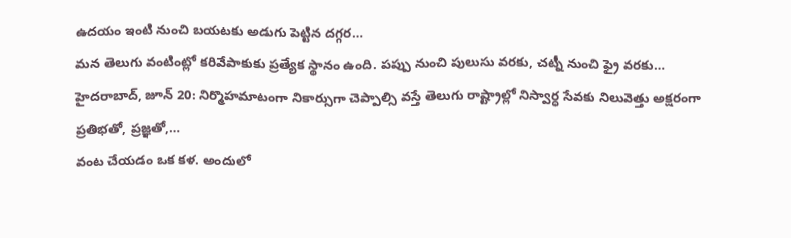ఉదయం ఇంటి నుంచి బయటకు అడుగు పెట్టిన దగ్గర…
మన తెలుగు వంటింట్లో కరివేపాకుకు ప్రత్యేక స్థానం ఉంది. పప్పు నుంచి పులుసు వరకు, చట్నీ నుంచి ఫ్రై వరకు…
హైదరాబాద్, జూన్ 20: నిర్మొహమాటంగా నికార్సుగా చెప్పాల్సి వస్తే తెలుగు రాష్ట్రాల్లో నిస్వార్ధ సేవకు నిలువెత్తు అక్షరంగా ప్రతిభతో, ప్రజ్ఞతో,…
వంట చేయడం ఒక కళ. అందులో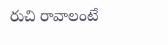రుచి రావాలంటే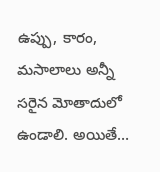ఉప్పు, కారం, మసాలాలు అన్నీ సరైన మోతాదులో ఉండాలి. అయితే…